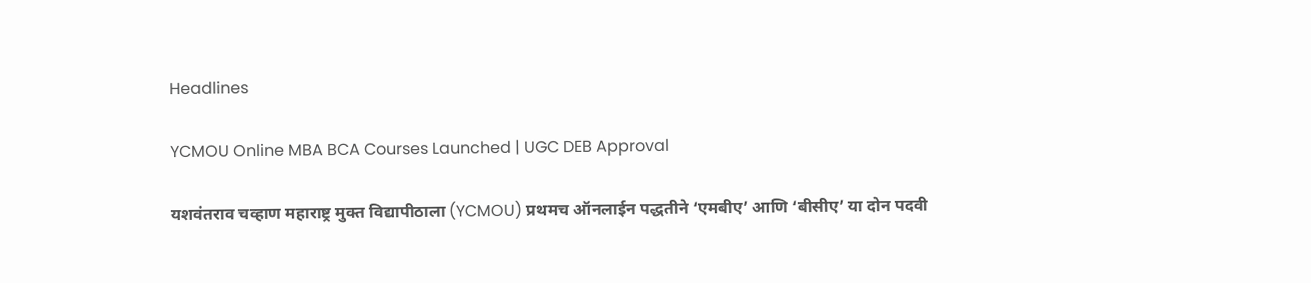Headlines

YCMOU Online MBA BCA Courses Launched | UGC DEB Approval

यशवंतराव चव्हाण महाराष्ट्र मुक्त विद्यापीठाला (YCMOU) प्रथमच ऑनलाईन पद्धतीने ‘एमबीए’ आणि ‘बीसीए’ या दोन पदवी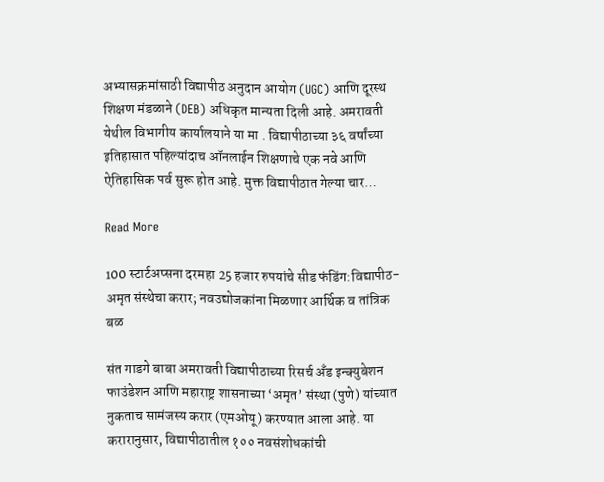अभ्यासक्रमांसाठी विद्यापीठ अनुदान आयोग (UGC) आणि दूरस्थ शिक्षण मंडळाने (DEB) अधिकृत मान्यता दिली आहे. अमरावती येथील विभागीय कार्यालयाने या मा . विद्यापीठाच्या ३६ वर्षांच्या इतिहासात पहिल्यांदाच ऑनलाईन शिक्षणाचे एक नवे आणि ऐतिहासिक पर्व सुरू होत आहे. मुक्त विद्यापीठात गेल्या चार…

Read More

100 स्टार्टअप्सना दरमहा 25 हजार रुपयांचे सीड फंडिंग:विद्यापीठ-अमृत संस्थेचा करार; नवउद्योजकांना मिळणार आर्थिक व तांत्रिक बळ

संत गाडगे बाबा अमरावती विद्यापीठाच्या रिसर्च अँड इन्क्युबेशन फाउंडेशन आणि महाराष्ट्र शासनाच्या ‘अमृत’ संस्था (पुणे) यांच्यात नुकताच सामंजस्य करार (एमओयू) करण्यात आला आहे. या करारानुसार, विद्यापीठातील १०० नवसंशोधकांची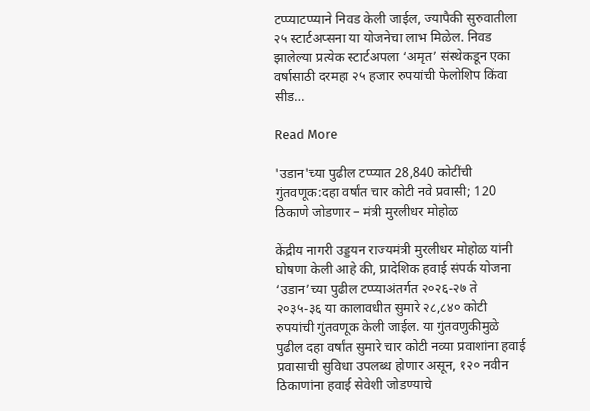टप्प्याटप्प्याने निवड केली जाईल, ज्यापैकी सुरुवातीला २५ स्टार्टअप्सना या योजनेचा लाभ मिळेल. निवड झालेल्या प्रत्येक स्टार्टअपला ‘अमृत’ संस्थेकडून एका वर्षासाठी दरमहा २५ हजार रुपयांची फेलोशिप किंवा सीड…

Read More

'उडान'च्या पुढील टप्प्यात 28,840 कोटींची गुंतवणूक:दहा वर्षांत चार कोटी नवे प्रवासी; 120 ठिकाणे जोडणार – मंत्री मुरलीधर मोहोळ

केंद्रीय नागरी उड्डयन राज्यमंत्री मुरलीधर मोहोळ यांनी घोषणा केली आहे की, प्रादेशिक हवाई संपर्क योजना ‘उडान’च्या पुढील टप्प्याअंतर्गत २०२६-२७ ते २०३५-३६ या कालावधीत सुमारे २८,८४० कोटी रुपयांची गुंतवणूक केली जाईल. या गुंतवणुकीमुळे पुढील दहा वर्षांत सुमारे चार कोटी नव्या प्रवाशांना हवाई प्रवासाची सुविधा उपलब्ध होणार असून, १२० नवीन ठिकाणांना हवाई सेवेशी जोडण्याचे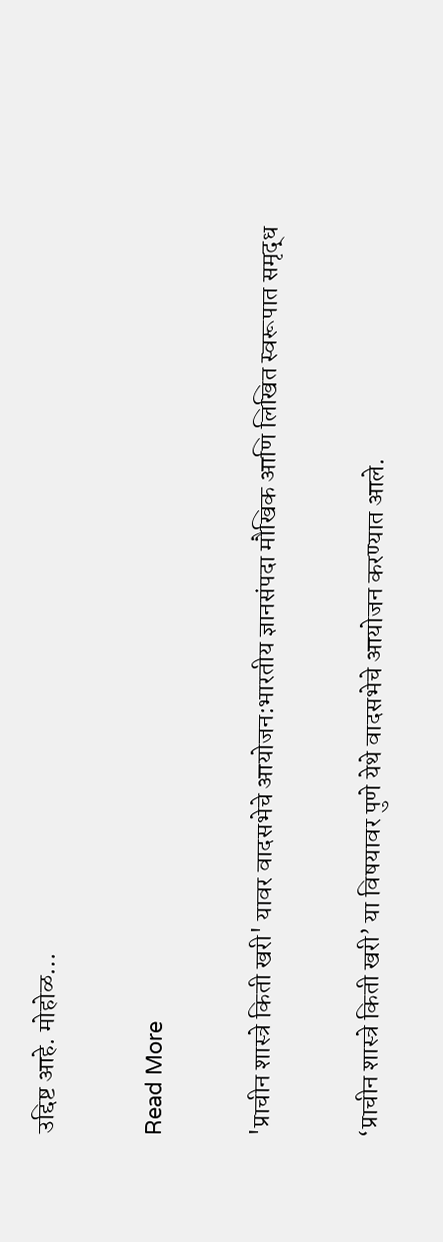उद्दिष्ट आहे. मोहोळ…

Read More

'प्राचीन शास्त्रे किती खरी' यावर वादसभेचे आयोजन:भारतीय ज्ञानसंपदा मौखिक आणि लिखित स्वरूपात समृद्ध

‘प्राचीन शास्त्रे किती खरी’ या विषयावर पुणे येथे वादसभेचे आयोजन करण्यात आले.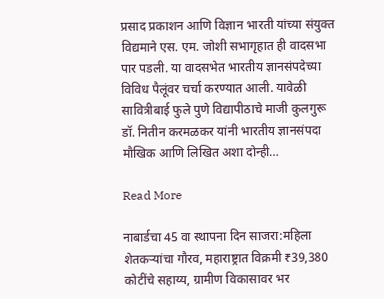प्रसाद प्रकाशन आणि विज्ञान भारती यांच्या संयुक्त विद्यमाने एस. एम. जोशी सभागृहात ही वादसभा पार पडली. या वादसभेत भारतीय ज्ञानसंपदेच्या विविध पैलूंवर चर्चा करण्यात आली. यावेळी सावित्रीबाई फुले पुणे विद्यापीठाचे माजी कुलगुरू डॉ. नितीन करमळकर यांनी भारतीय ज्ञानसंपदा मौखिक आणि लिखित अशा दोन्ही…

Read More

नाबार्डचा 45 वा स्थापना दिन साजरा:महिला शेतकऱ्यांचा गौरव, महाराष्ट्रात विक्रमी ₹39,380 कोटींचे सहाय्य, ग्रामीण विकासावर भर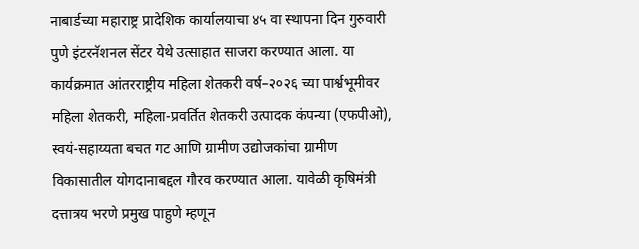नाबार्डच्या महाराष्ट्र प्रादेशिक कार्यालयाचा ४५ वा स्थापना दिन गुरुवारी पुणे इंटरनॅशनल सेंटर येथे उत्साहात साजरा करण्यात आला. या कार्यक्रमात आंतरराष्ट्रीय महिला शेतकरी वर्ष–२०२६ च्या पार्श्वभूमीवर महिला शेतकरी, महिला-प्रवर्तित शेतकरी उत्पादक कंपन्या (एफपीओ), स्वयं-सहाय्यता बचत गट आणि ग्रामीण उद्योजकांचा ग्रामीण विकासातील योगदानाबद्दल गौरव करण्यात आला. यावेळी कृषिमंत्री दत्तात्रय भरणे प्रमुख पाहुणे म्हणून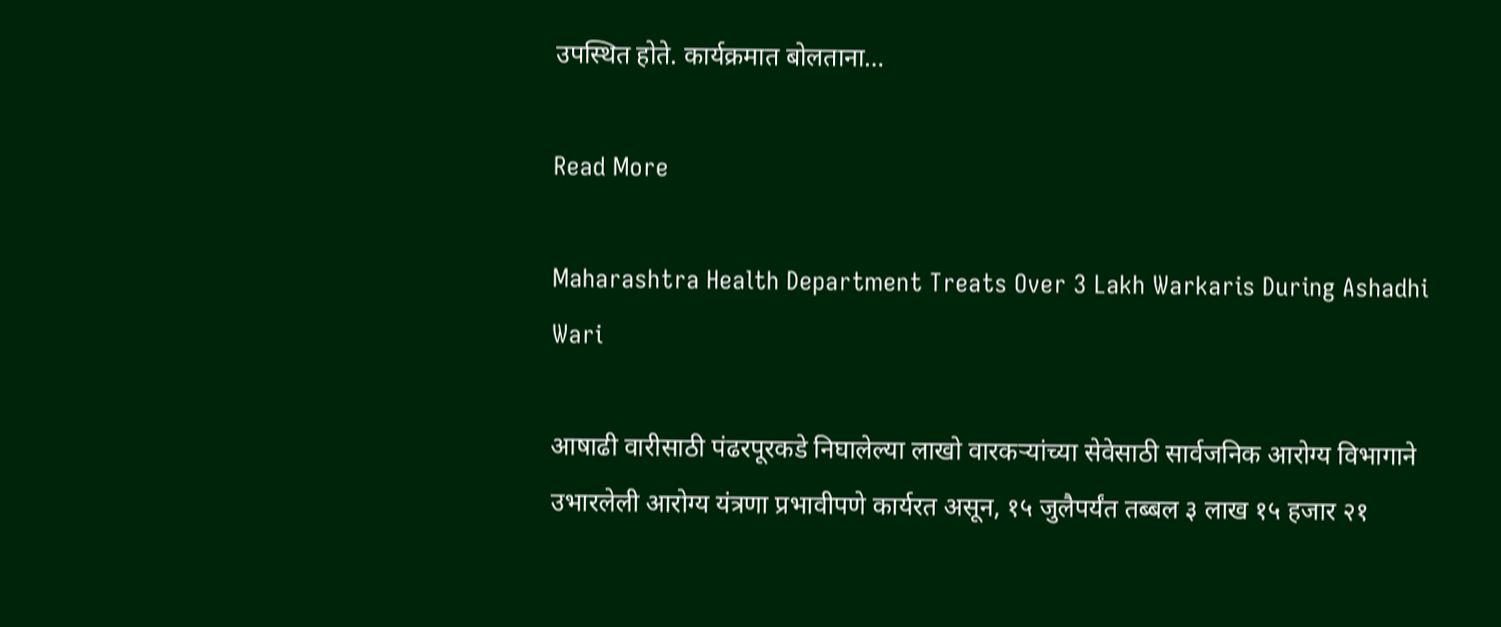उपस्थित होते. कार्यक्रमात बोलताना…

Read More

Maharashtra Health Department Treats Over 3 Lakh Warkaris During Ashadhi Wari

आषाढी वारीसाठी पंढरपूरकडे निघालेल्या लाखो वारकऱ्यांच्या सेवेसाठी सार्वजनिक आरोग्य विभागाने उभारलेली आरोग्य यंत्रणा प्रभावीपणे कार्यरत असून, १५ जुलैपर्यंत तब्बल ३ लाख १५ हजार २१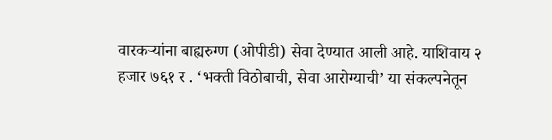वारकऱ्यांना बाह्यरुग्ण (ओपीडी) सेवा देण्यात आली आहे. याशिवाय २ हजार ७६१ र . ‘भक्ती विठोबाची, सेवा आरोग्याची’ या संकल्पनेतून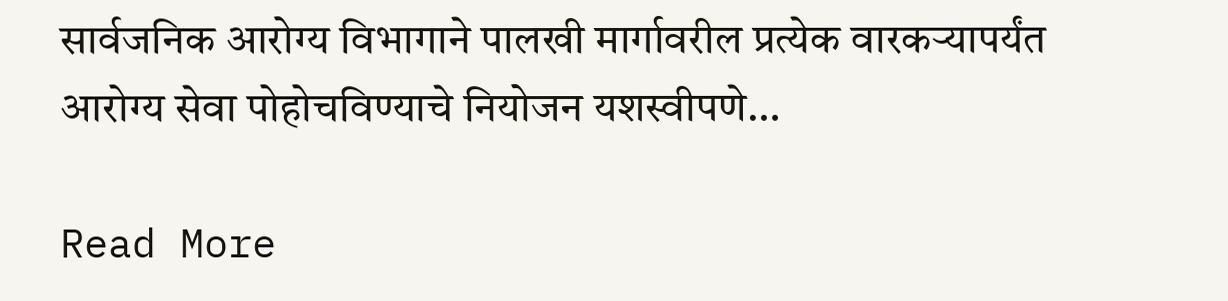सार्वजनिक आरोग्य विभागाने पालखी मार्गावरील प्रत्येक वारकऱ्यापर्यंत आरोग्य सेवा पोहोचविण्याचे नियोजन यशस्वीपणे…

Read More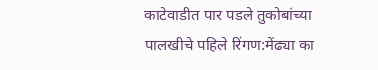काटेवाडीत पार पडले तुकोबांच्या पालखीचे पहिले रिंगण:मेंढ्या का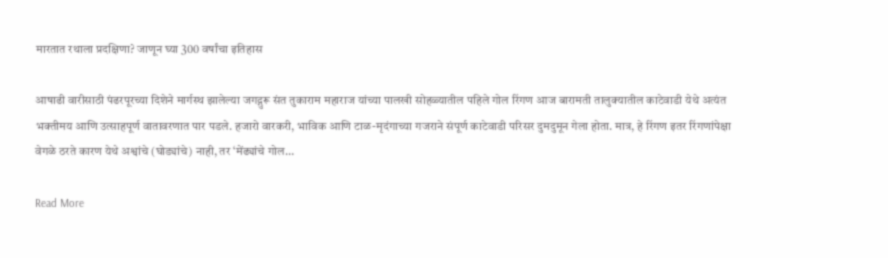मारतात रथाला प्रदक्षिणा? जाणून घ्या 300 वर्षांचा इतिहास

आषाढी वारीसाठी पंढरपूरच्या दिशेने मार्गस्थ झालेल्या जगद्गुरू संत तुकाराम महाराज यांच्या पालखी सोहळ्यातील पहिले गोल रिंगण आज बारामती तालुक्यातील काटेवाडी येथे अत्यंत भक्तीमय आणि उत्साहपूर्ण वातावरणात पार पडले. हजारो वारकरी, भाविक आणि टाळ-मृदंगाच्या गजराने संपूर्ण काटेवाडी परिसर दुमदुमून गेला होता. मात्र, हे रिंगण इतर रिंगणांपेक्षा वेगळे ठरते कारण येथे अश्वांचे (घोड्यांचे) नाही, तर ‘मेंढ्यांचे गोल…

Read More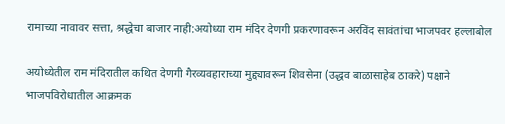रामाच्या नावावर सत्ता, श्रद्धेचा बाजार नाही:अयोध्या राम मंदिर देणगी प्रकरणावरून अरविंद सावंतांचा भाजपवर हल्लाबोल

अयोध्येतील राम मंदिरातील कथित देणगी गैरव्यवहाराच्या मुद्द्यावरून शिवसेना (उद्धव बाळासाहेब ठाकरे) पक्षाने भाजपविरोधातील आक्रमक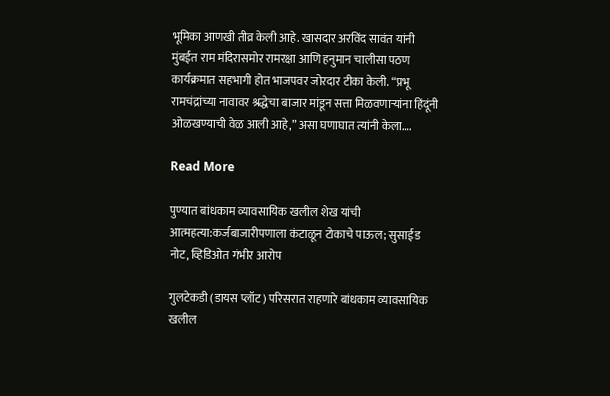भूमिका आणखी तीव्र केली आहे. खासदार अरविंद सावंत यांनी मुंबईत राम मंदिरासमोर रामरक्षा आणि हनुमान चालीसा पठण कार्यक्रमात सहभागी होत भाजपवर जोरदार टीका केली. “प्रभू रामचंद्रांच्या नावावर श्रद्धेचा बाजार मांडून सत्ता मिळवणाऱ्यांना हिंदूंनी ओळखण्याची वेळ आली आहे,” असा घणाघात त्यांनी केला….

Read More

पुण्यात बांधकाम व्यावसायिक खलील शेख यांची आत्महत्या:कर्जबाजारीपणाला कंटाळून टोकाचे पाऊल; सुसाईड नोट, व्हिडिओत गंभीर आरोप

गुलटेकडी (डायस प्लॉट) परिसरात राहणारे बांधकाम व्यावसायिक खलील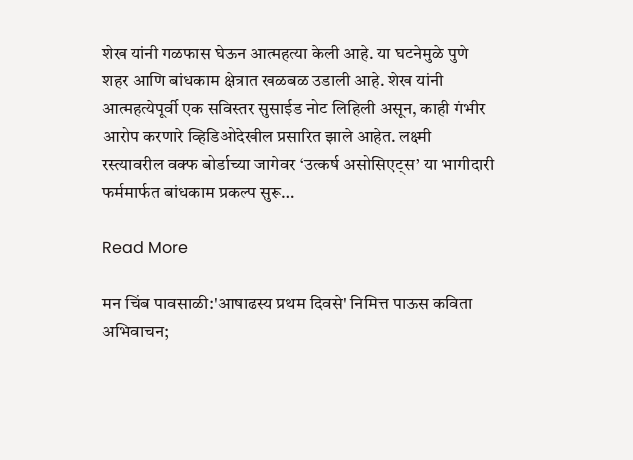शेख यांनी गळफास घेऊन आत्महत्या केली आहे. या घटनेमुळे पुणे शहर आणि बांधकाम क्षेत्रात खळबळ उडाली आहे. शेख यांनी आत्महत्येपूर्वी एक सविस्तर सुसाईड नोट लिहिली असून, काही गंभीर आरोप करणारे व्हिडिओदेखील प्रसारित झाले आहेत. लक्ष्मी रस्त्यावरील वक्फ बोर्डाच्या जागेवर ‘उत्कर्ष असोसिएट्स’ या भागीदारी फर्ममार्फत बांधकाम प्रकल्प सुरू…

Read More

मन चिंब पावसाळी:'आषाढस्य प्रथम दिवसे' निमित्त पाऊस कविता अभिवाचन;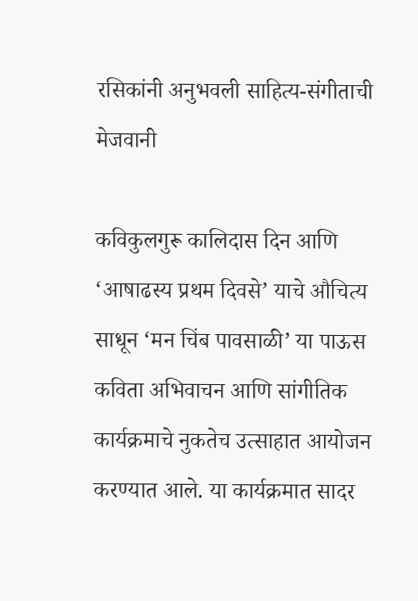रसिकांनी अनुभवली साहित्य-संगीताची मेजवानी

कविकुलगुरू कालिदास दिन आणि ‘आषाढस्य प्रथम दिवसे’ याचे औचित्य साधून ‘मन चिंब पावसाळी’ या पाऊस कविता अभिवाचन आणि सांगीतिक कार्यक्रमाचे नुकतेच उत्साहात आयोजन करण्यात आले. या कार्यक्रमात सादर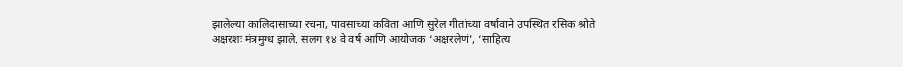झालेल्या कालिदासाच्या रचना, पावसाच्या कविता आणि सुरेल गीतांच्या वर्षावाने उपस्थित रसिक श्रोते अक्षरशः मंत्रमुग्ध झाले. सलग १४ वे वर्ष आणि आयोजक ‘अक्षरलेणं’, ‘साहित्य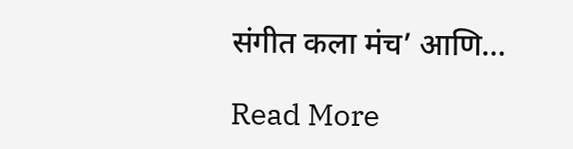संगीत कला मंच’ आणि…

Read More